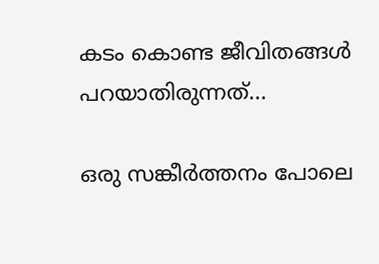കടം കൊണ്ട ജീവിതങ്ങൾ പറയാതിരുന്നത്...

ഒരു സങ്കീർത്തനം പോലെ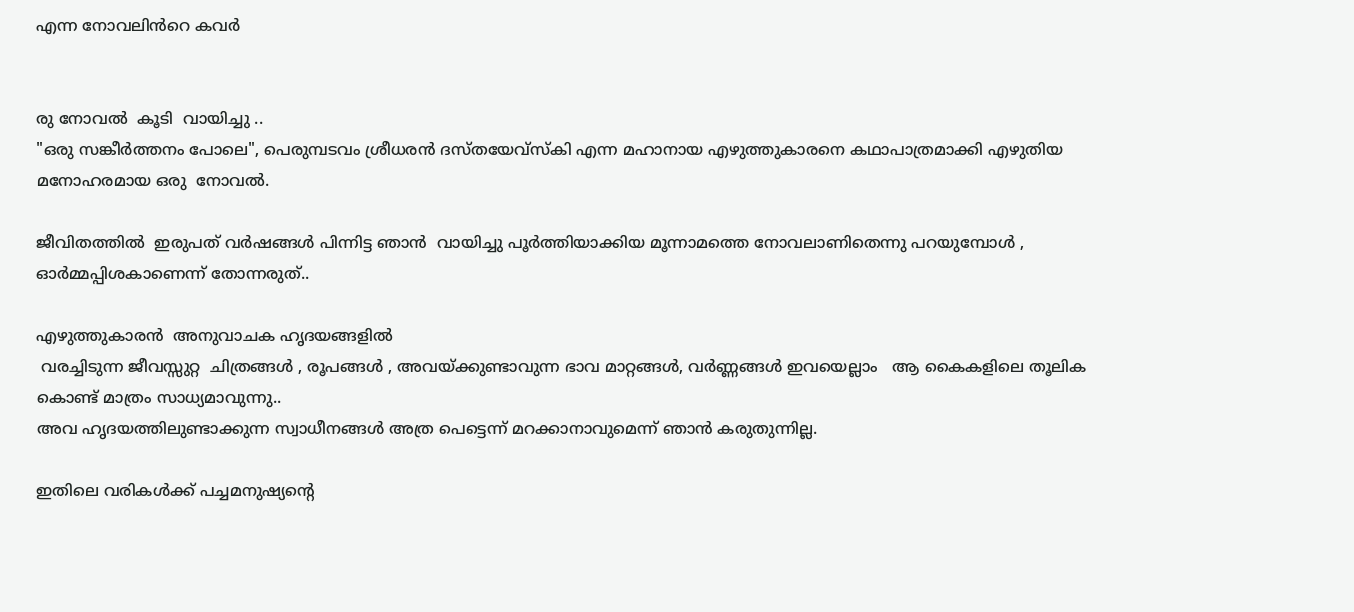എന്ന നോവലിൻറെ കവർ


രു നോവൽ  കൂടി  വായിച്ചു ..
"ഒരു സങ്കീർത്തനം പോലെ", പെരുമ്പടവം ശ്രീധരൻ ദസ്തയേവ്സ്കി എന്ന മഹാനായ എഴുത്തുകാരനെ കഥാപാത്രമാക്കി എഴുതിയ  മനോഹരമായ ഒരു  നോവൽ.

ജീവിതത്തിൽ  ഇരുപത് വർഷങ്ങൾ പിന്നിട്ട ഞാൻ  വായിച്ചു പൂർത്തിയാക്കിയ മൂന്നാമത്തെ നോവലാണിതെന്നു പറയുമ്പോൾ , ഓർമ്മപ്പിശകാണെന്ന് തോന്നരുത്..

എഴുത്തുകാരൻ  അനുവാചക ഹൃദയങ്ങളിൽ
 വരച്ചിടുന്ന ജീവസ്സുറ്റ  ചിത്രങ്ങൾ , രൂപങ്ങൾ , അവയ്ക്കുണ്ടാവുന്ന ഭാവ മാറ്റങ്ങൾ, വർണ്ണങ്ങൾ ഇവയെല്ലാം   ആ കൈകളിലെ തൂലിക കൊണ്ട് മാത്രം സാധ്യമാവുന്നു..
അവ ഹൃദയത്തിലുണ്ടാക്കുന്ന സ്വാധീനങ്ങൾ അത്ര പെട്ടെന്ന് മറക്കാനാവുമെന്ന് ഞാൻ കരുതുന്നില്ല.

ഇതിലെ വരികൾക്ക് പച്ചമനുഷ്യൻ്റെ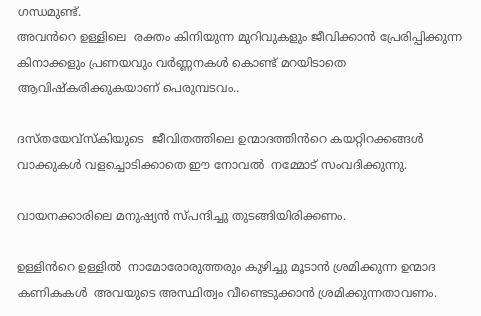ഗന്ധമുണ്ട്.
അവൻറെ ഉള്ളിലെ  രക്തം കിനിയുന്ന മുറിവുകളും ജീവിക്കാൻ പ്രേരിപ്പിക്കുന്ന കിനാക്കളും പ്രണയവും വർണ്ണനകൾ കൊണ്ട് മറയിടാതെ ആവിഷ്കരിക്കുകയാണ് പെരുമ്പടവം..

ദസ്തയേവ്സ്കിയുടെ  ജീവിതത്തിലെ ഉന്മാദത്തിൻറെ കയറ്റിറക്കങ്ങൾ വാക്കുകൾ വളച്ചൊടിക്കാതെ ഈ നോവൽ  നമ്മോട് സംവദിക്കുന്നു.

വായനക്കാരിലെ മനുഷ്യൻ സ്പന്ദിച്ചു തുടങ്ങിയിരിക്കണം.

ഉള്ളിൻറെ ഉള്ളിൽ  നാമോരോരുത്തരും കുഴിച്ചു മൂടാൻ ശ്രമിക്കുന്ന ഉന്മാദ കണികകൾ  അവയുടെ അസ്ഥിത്വം വീണ്ടെടുക്കാൻ ശ്രമിക്കുന്നതാവണം.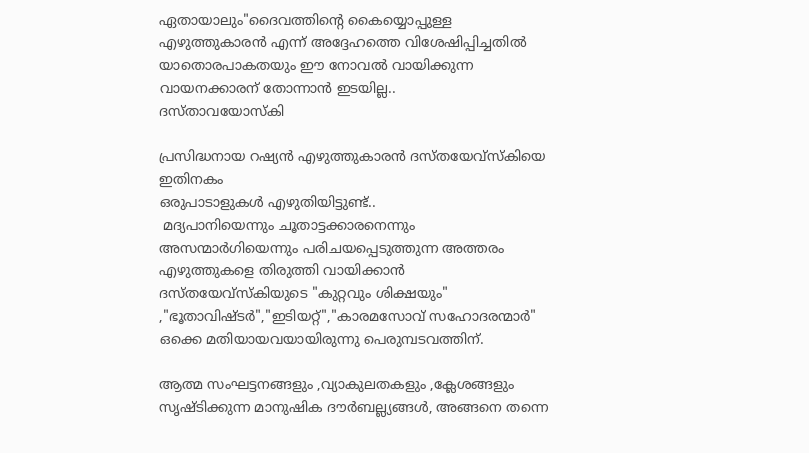ഏതായാലും"ദൈവത്തിന്റെ കൈയ്യൊപ്പുള്ള എഴുത്തുകാരൻ എന്ന് അദ്ദേഹത്തെ വിശേഷിപ്പിച്ചതിൽ യാതൊരപാകതയും ഈ നോവൽ വായിക്കുന്ന വായനക്കാരന് തോന്നാൻ ഇടയില്ല..
ദസ്താവയോസ്കി

പ്രസിദ്ധനായ റഷ്യൻ എഴുത്തുകാരൻ ദസ്തയേവ്സ്കിയെ ഇതിനകം
ഒരുപാടാളുകൾ എഴുതിയിട്ടുണ്ട്..
 മദ്യപാനിയെന്നും ചൂതാട്ടക്കാരനെന്നും അസന്മാർഗിയെന്നും പരിചയപ്പെടുത്തുന്ന അത്തരം എഴുത്തുകളെ തിരുത്തി വായിക്കാൻ ദസ്തയേവ്സ്കിയുടെ "കുറ്റവും ശിക്ഷയും" ,"ഭൂതാവിഷ്ടർ","ഇടിയറ്റ്","കാരമസോവ് സഹോദരന്മാർ" ഒക്കെ മതിയായവയായിരുന്നു പെരുമ്പടവത്തിന്.

ആത്മ സംഘട്ടനങ്ങളും ,വ്യാകുലതകളും ,ക്ലേശങ്ങളും  സൃഷ്ടിക്കുന്ന മാനുഷിക ദൗർബല്ല്യങ്ങൾ, അങ്ങനെ തന്നെ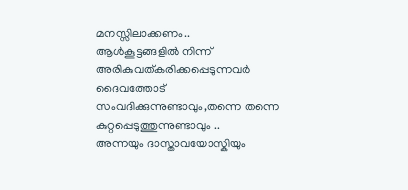മനസ്സിലാക്കണം..
ആൾകൂട്ടങ്ങളിൽ നിന്ന് അരികുവത്കരിക്കപ്പെടുന്നവർ ദൈവത്തോട് സംവദിക്കുന്നുണ്ടാവും,തന്നെ തന്നെ കുറ്റപ്പെടുത്തുന്നുണ്ടാവും ..
അന്നയും ദാസ്താവയോസ്കിയും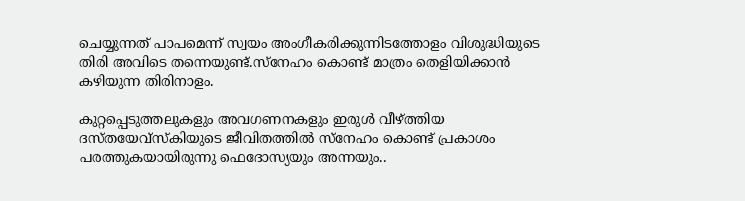ചെയ്യുന്നത് പാപമെന്ന് സ്വയം അംഗീകരിക്കുന്നിടത്തോളം വിശുദ്ധിയുടെ തിരി അവിടെ തന്നെയുണ്ട്.സ്നേഹം കൊണ്ട് മാത്രം തെളിയിക്കാൻ കഴിയുന്ന തിരിനാളം.

കുറ്റപ്പെടുത്തലുകളും അവഗണനകളും ഇരുൾ വീഴ്ത്തിയ ദസ്തയേവ്സ്കിയുടെ ജീവിതത്തിൽ സ്നേഹം കൊണ്ട് പ്രകാശം പരത്തുകയായിരുന്നു ഫെദോസ്യയും അന്നയും..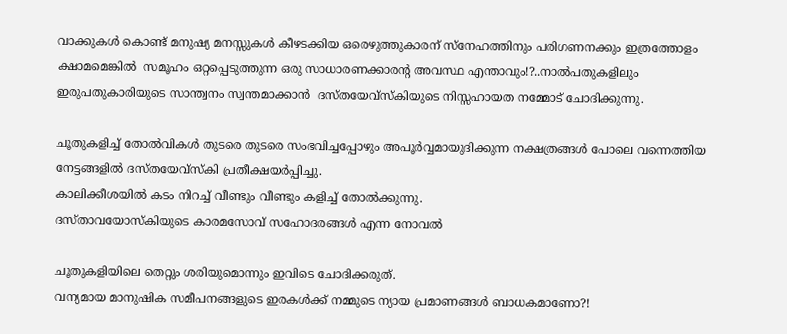വാക്കുകൾ കൊണ്ട് മനുഷ്യ മനസ്സുകൾ കീഴടക്കിയ ഒരെഴുത്തുകാരന് സ്നേഹത്തിനും പരിഗണനക്കും ഇത്രത്തോളം ക്ഷാമമെങ്കിൽ  സമൂഹം ഒറ്റപ്പെടുത്തുന്ന ഒരു സാധാരണക്കാരന്റ അവസ്ഥ എന്താവും!?..നാൽപതുകളിലും ഇരുപതുകാരിയുടെ സാന്ത്വനം സ്വന്തമാക്കാൻ  ദസ്തയേവ്സ്കിയുടെ നിസ്സഹായത നമ്മോട് ചോദിക്കുന്നു.

ചൂതുകളിച്ച് തോൽവികൾ തുടരെ തുടരെ സംഭവിച്ചപ്പോഴും അപൂർവ്വമായുദിക്കുന്ന നക്ഷത്രങ്ങൾ പോലെ വന്നെത്തിയ നേട്ടങ്ങളിൽ ദസ്തയേവ്സ്കി പ്രതീക്ഷയർപ്പിച്ചു.
കാലിക്കീശയിൽ കടം നിറച്ച് വീണ്ടും വീണ്ടും കളിച്ച് തോൽക്കുന്നു.
ദസ്താവയോസ്കിയുടെ കാരമസോവ് സഹോദരങ്ങൾ എന്ന നോവൽ

ചൂതുകളിയിലെ തെറ്റും ശരിയുമൊന്നും ഇവിടെ ചോദിക്കരുത്.
വന്യമായ മാനുഷിക സമീപനങ്ങളുടെ ഇരകൾക്ക് നമ്മുടെ ന്യായ പ്രമാണങ്ങൾ ബാധകമാണോ?!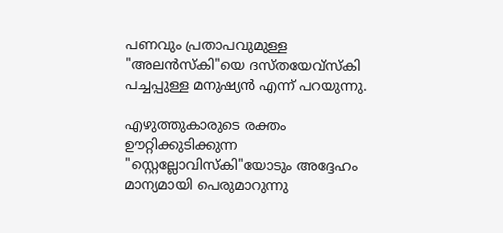പണവും പ്രതാപവുമുള്ള "അലൻസ്കി"യെ ദസ്തയേവ്സ്കി പച്ചപ്പുള്ള മനുഷ്യൻ എന്ന് പറയുന്നു.

എഴുത്തുകാരുടെ രക്തം ഊറ്റിക്കുടിക്കുന്ന "സ്റ്റെല്ലോവിസ്കി"യോടും അദ്ദേഹം മാന്യമായി പെരുമാറുന്നു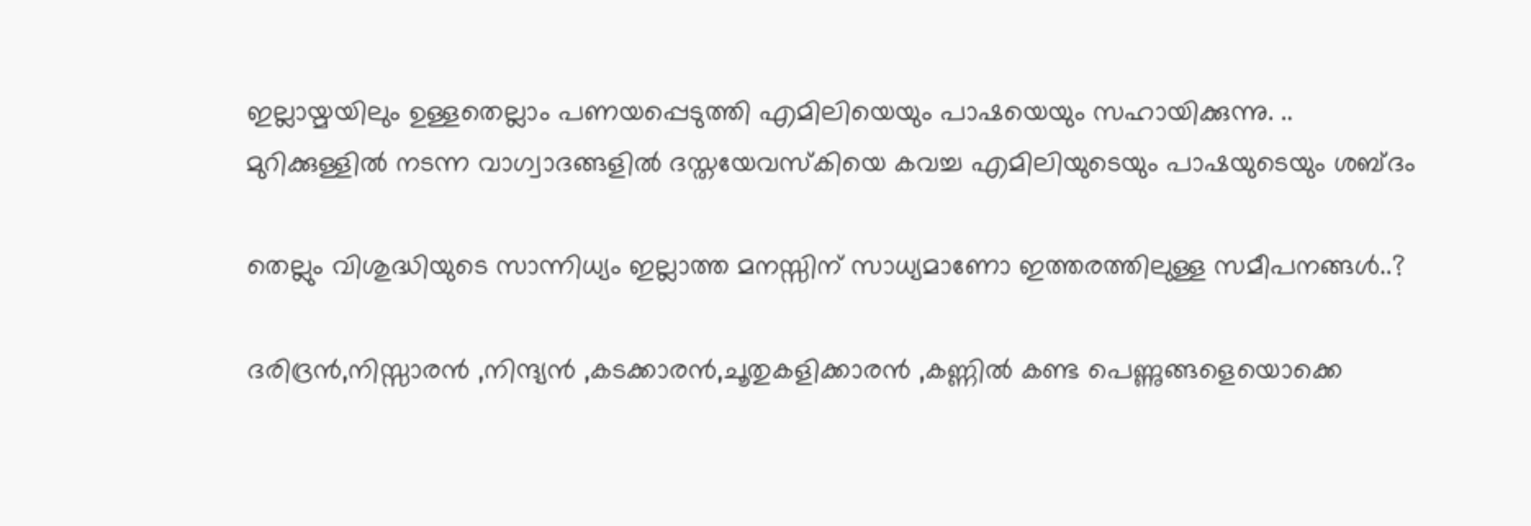ഇല്ലായ്മയിലും ഉള്ളതെല്ലാം പണയപ്പെടുത്തി എമിലിയെയും പാഷയെയും സഹായിക്കുന്നു. ..
മുറിക്കുള്ളിൽ നടന്ന വാഗ്വാദങ്ങളിൽ ദസ്തയേവസ്കിയെ കവച്ച എമിലിയുടെയും പാഷയുടെയും ശബ്ദം

തെല്ലും വിശുദ്ധിയുടെ സാന്നിധ്യം ഇല്ലാത്ത മനസ്സിന് സാധ്യമാണോ ഇത്തരത്തിലുള്ള സമീപനങ്ങൾ..?

ദരിദ്രൻ,നിസ്സാരൻ ,നിന്ദ്യൻ ,കടക്കാരൻ,ചൂതുകളിക്കാരൻ ,കണ്ണിൽ കണ്ട പെണ്ണുങ്ങളെയൊക്കെ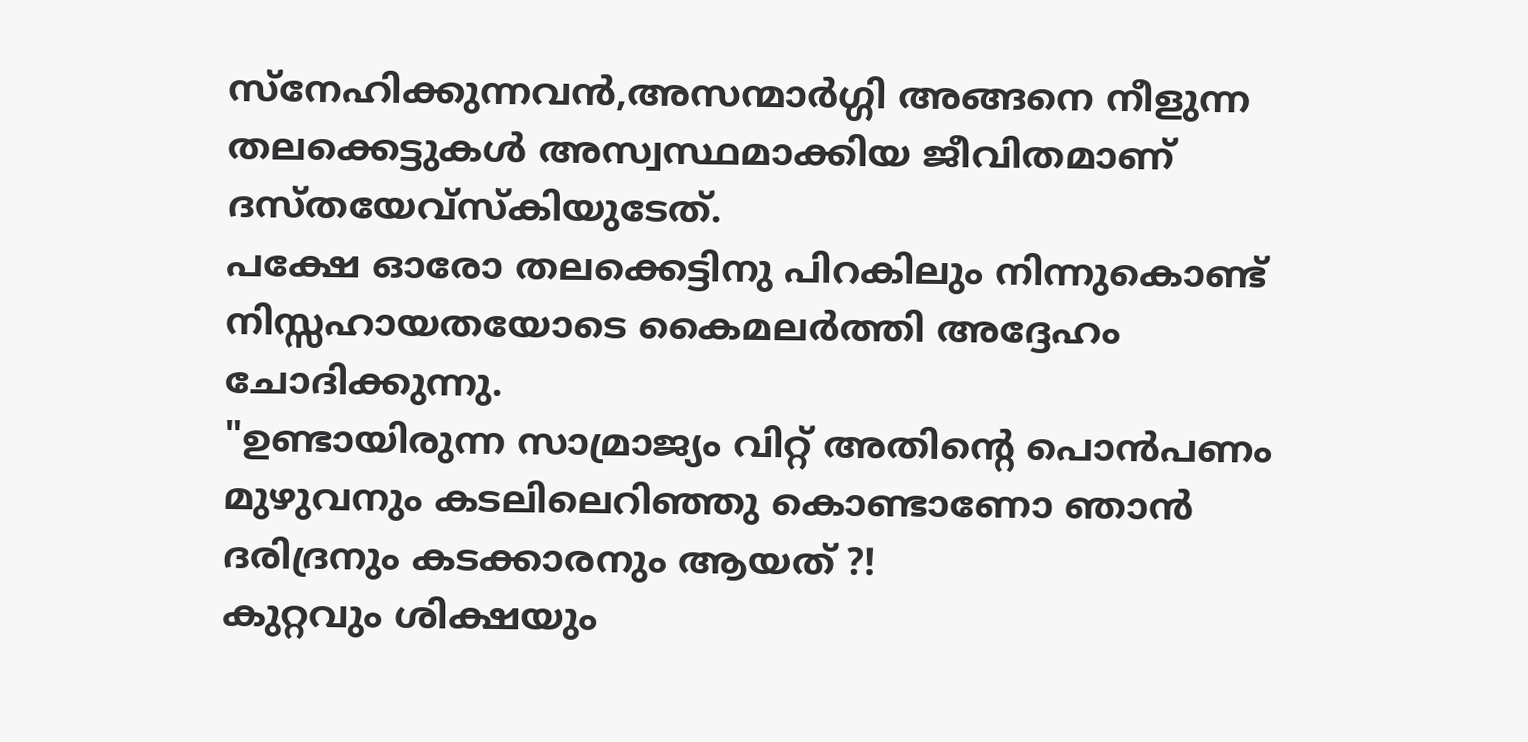സ്നേഹിക്കുന്നവൻ,അസന്മാർഗ്ഗി അങ്ങനെ നീളുന്ന തലക്കെട്ടുകൾ അസ്വസ്ഥമാക്കിയ ജീവിതമാണ് ദസ്തയേവ്സ്കിയുടേത്.
പക്ഷേ ഓരോ തലക്കെട്ടിനു പിറകിലും നിന്നുകൊണ്ട് നിസ്സഹായതയോടെ കൈമലർത്തി അദ്ദേഹം ചോദിക്കുന്നു.
"ഉണ്ടായിരുന്ന സാമ്രാജ്യം വിറ്റ് അതിന്റെ പൊൻപണം മുഴുവനും കടലിലെറിഞ്ഞു കൊണ്ടാണോ ഞാൻ ദരിദ്രനും കടക്കാരനും ആയത് ?!
കുറ്റവും ശിക്ഷയും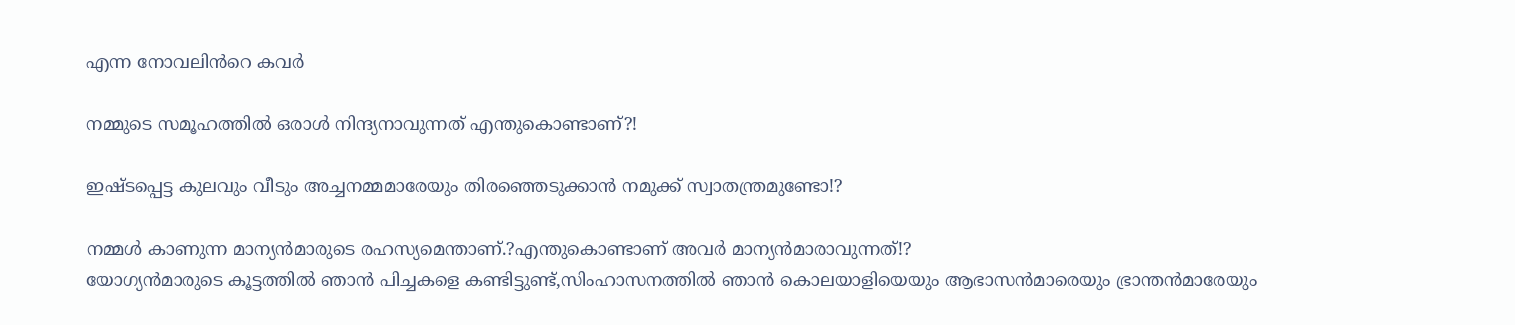എന്ന നോവലിൻറെ കവർ

നമ്മുടെ സമൂഹത്തിൽ ഒരാൾ നിന്ദ്യനാവുന്നത് എന്തുകൊണ്ടാണ്?!

ഇഷ്ടപ്പെട്ട കുലവും വീടും അച്ചനമ്മമാരേയും തിരഞ്ഞെടുക്കാൻ നമുക്ക് സ്വാതന്ത്രമുണ്ടോ!?

നമ്മൾ കാണുന്ന മാന്യൻമാരുടെ രഹസ്യമെന്താണ്.?എന്തുകൊണ്ടാണ് അവർ മാന്യൻമാരാവുന്നത്!?
യോഗ്യൻമാരുടെ കൂട്ടത്തിൽ ഞാൻ പിച്ചകളെ കണ്ടിട്ടുണ്ട്,സിംഹാസനത്തിൽ ഞാൻ കൊലയാളിയെയും ആഭാസൻമാരെയും ഭ്രാന്തൻമാരേയും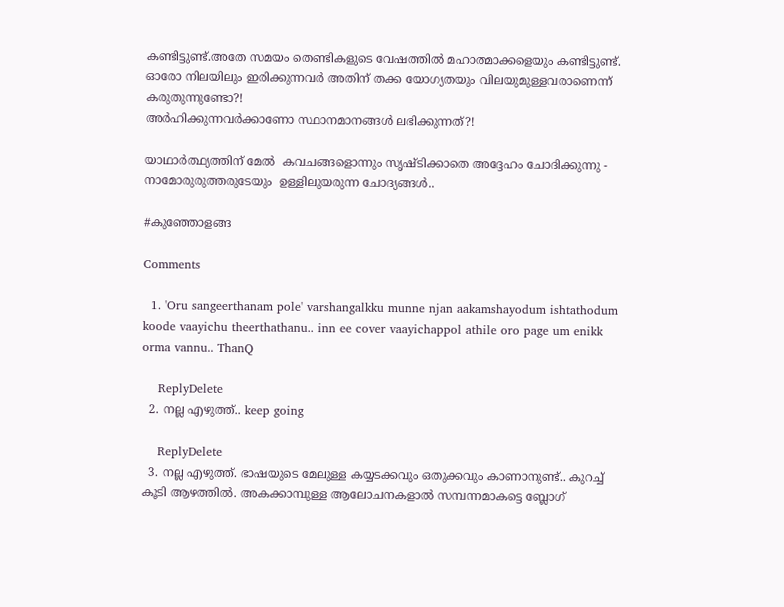കണ്ടിട്ടുണ്ട്.അതേ സമയം തെണ്ടികളുടെ വേഷത്തിൽ മഹാത്മാക്കളെയും കണ്ടിട്ടുണ്ട്.
ഓരോ നിലയിലും ഇരിക്കുന്നവർ അതിന് തക്ക യോഗ്യതയും വിലയുമുള്ളവരാണെന്ന് കരുതുന്നുണ്ടോ?!
അർഹിക്കുന്നവർക്കാണോ സ്ഥാനമാനങ്ങൾ ലഭിക്കുന്നത്?!

യാഥാർത്ഥ്യത്തിന് മേൽ  കവചങ്ങളൊന്നും സൃഷ്ടിക്കാതെ അദ്ദേഹം ചോദിക്കുന്നു - നാമോരുരുത്തരുടേയും  ഉള്ളിലുയരുന്ന ചോദ്യങ്ങൾ..

#കുഞ്ഞോളങ്ങ

Comments

  1. 'Oru sangeerthanam pole' varshangalkku munne njan aakamshayodum ishtathodum koode vaayichu theerthathanu.. inn ee cover vaayichappol athile oro page um enikk orma vannu.. ThanQ

    ReplyDelete
  2. നല്ല എഴുത്ത്.. keep going

    ReplyDelete
  3. നല്ല എഴുത്ത്‌. ഭാഷയുടെ മേലുള്ള കയ്യടക്കവും ഒതുക്കവും കാണാനുണ്ട്‌.. കുറച്ച്‌ കൂടി ആഴത്തിൽ. അകക്കാമ്പുള്ള ആലോചനകളാൽ സമ്പന്നമാകട്ടെ ബ്ലോഗ്‌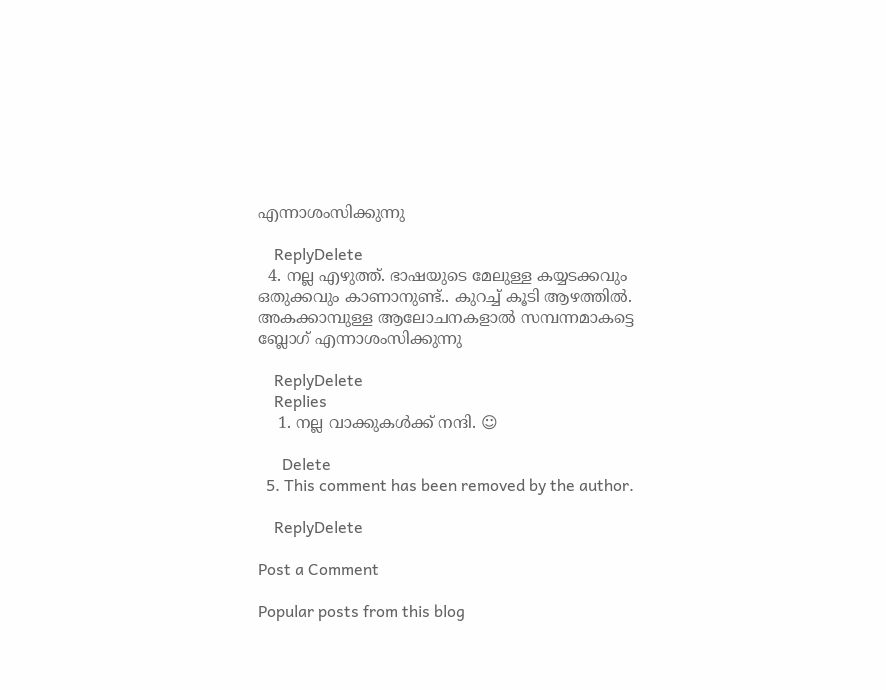എന്നാശംസിക്കുന്നു

    ReplyDelete
  4. നല്ല എഴുത്ത്‌. ഭാഷയുടെ മേലുള്ള കയ്യടക്കവും ഒതുക്കവും കാണാനുണ്ട്‌.. കുറച്ച്‌ കൂടി ആഴത്തിൽ. അകക്കാമ്പുള്ള ആലോചനകളാൽ സമ്പന്നമാകട്ടെ ബ്ലോഗ്‌ എന്നാശംസിക്കുന്നു

    ReplyDelete
    Replies
    1. നല്ല വാക്കുകൾക്ക് നന്ദി. ☺

      Delete
  5. This comment has been removed by the author.

    ReplyDelete

Post a Comment

Popular posts from this blog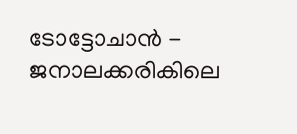ടോട്ടോചാന്‍ - ജനാലക്കരികിലെ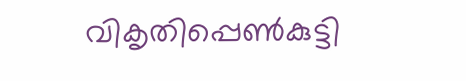വികൃതിപ്പെൺകുട്ടി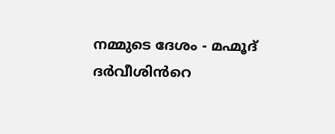നമ്മുടെ ദേശം - മഹ്മൂദ് ദർവീശിൻറെ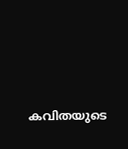കവിതയുടെ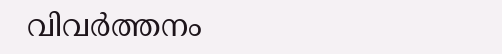വിവർത്തനം